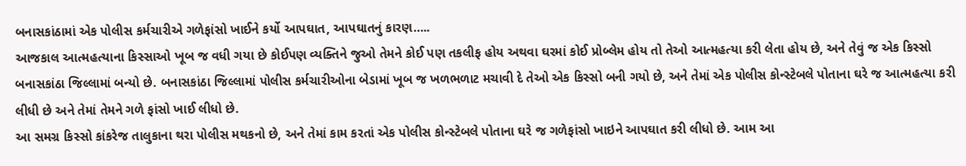બનાસકાંઠામાં એક પોલીસ કર્મચારીએ ગળેફાંસો ખાઈને કર્યો આપઘાત, આપઘાતનું કારણ…..
આજકાલ આત્મહત્યાના કિસ્સાઓ ખૂબ જ વધી ગયા છે કોઈપણ વ્યક્તિને જુઓ તેમને કોઈ પણ તકલીફ હોય અથવા ઘરમાં કોઈ પ્રોબ્લેમ હોય તો તેઓ આત્મહત્યા કરી લેતા હોય છે, અને તેવું જ એક કિસ્સો બનાસકાંઠા જિલ્લામાં બન્યો છે. બનાસકાંઠા જિલ્લામાં પોલીસ કર્મચારીઓના બેડામાં ખૂબ જ ખળભળાટ મચાવી દે તેઓ એક કિસ્સો બની ગયો છે, અને તેમાં એક પોલીસ કોન્સ્ટેબલે પોતાના ઘરે જ આત્મહત્યા કરી લીધી છે અને તેમાં તેમને ગળે ફાંસો ખાઈ લીધો છે.
આ સમગ્ર કિસ્સો કાંકરેજ તાલુકાના થરા પોલીસ મથકનો છે, અને તેમાં કામ કરતાં એક પોલીસ કોન્સ્ટેબલે પોતાના ઘરે જ ગળેફાંસો ખાઇને આપઘાત કરી લીધો છે. આમ આ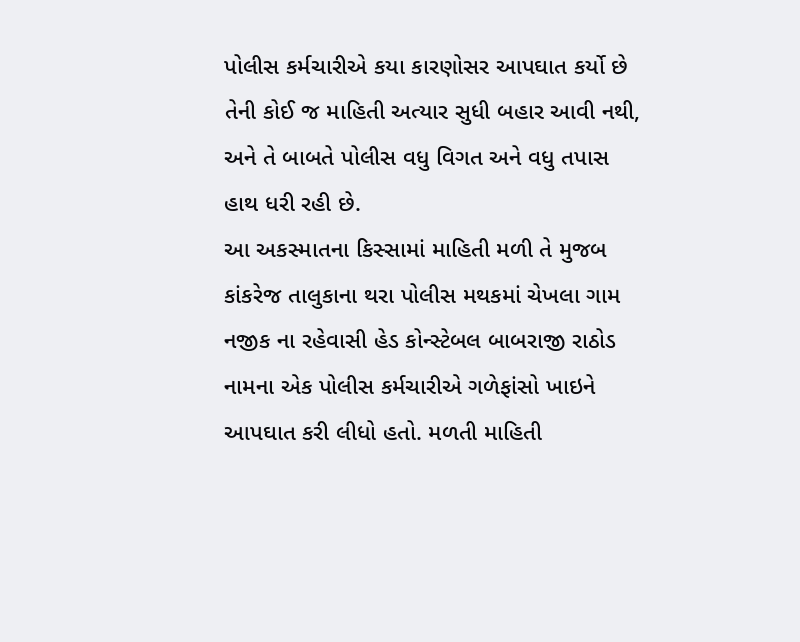પોલીસ કર્મચારીએ કયા કારણોસર આપઘાત કર્યો છે તેની કોઈ જ માહિતી અત્યાર સુધી બહાર આવી નથી, અને તે બાબતે પોલીસ વધુ વિગત અને વધુ તપાસ હાથ ધરી રહી છે.
આ અકસ્માતના કિસ્સામાં માહિતી મળી તે મુજબ કાંકરેજ તાલુકાના થરા પોલીસ મથકમાં ચેખલા ગામ નજીક ના રહેવાસી હેડ કોન્સ્ટેબલ બાબરાજી રાઠોડ નામના એક પોલીસ કર્મચારીએ ગળેફાંસો ખાઇને આપઘાત કરી લીધો હતો. મળતી માહિતી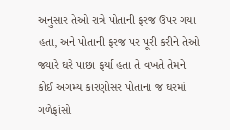અનુસાર તેઓ રાત્રે પોતાની ફરજ ઉપર ગયા હતા, અને પોતાની ફરજ પર પૂરી કરીને તેઓ જ્યારે ઘરે પાછા ફર્યા હતા તે વખતે તેમને કોઈ અગમ્ય કારણોસર પોતાના જ ઘરમાં ગળેફાંસો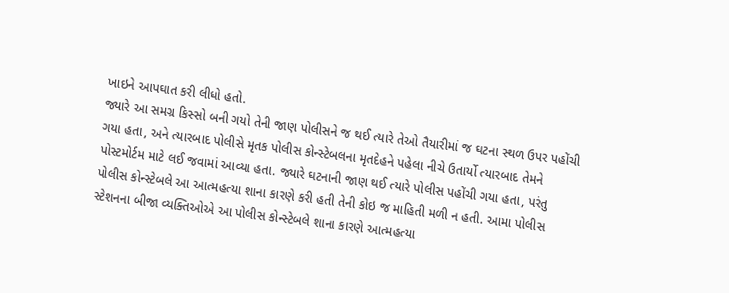ખાઇને આપઘાત કરી લીધો હતો.
જ્યારે આ સમગ્ર કિસ્સો બની ગયો તેની જાણ પોલીસને જ થઈ ત્યારે તેઓ તૈયારીમાં જ ઘટના સ્થળ ઉપર પહોંચી ગયા હતા, અને ત્યારબાદ પોલીસે મૃતક પોલીસ કોન્સ્ટેબલના મૃતદેહને પહેલા નીચે ઉતાર્યો ત્યારબાદ તેમને પોસ્ટમોર્ટમ માટે લઈ જવામાં આવ્યા હતા. જ્યારે ઘટનાની જાણ થઈ ત્યારે પોલીસ પહોંચી ગયા હતા, પરંતુ પોલીસ કોન્સ્ટેબલે આ આત્મહત્યા શાના કારણે કરી હતી તેની કોઇ જ માહિતી મળી ન હતી. આમા પોલીસ સ્ટેશનના બીજા વ્યક્તિઓએ આ પોલીસ કોન્સ્ટેબલે શાના કારણે આત્મહત્યા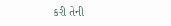કરી તેની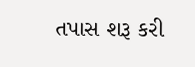તપાસ શરૂ કરી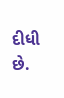દીધી છે.